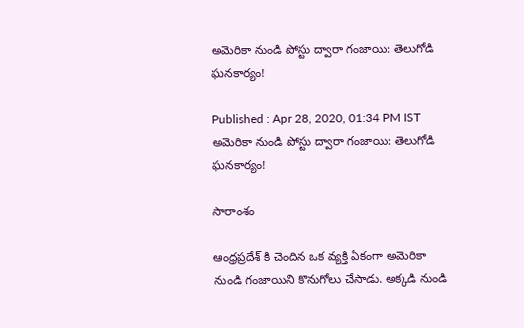అమెరికా నుండి పోస్టు ద్వారా గంజాయి: తెలుగోడి ఘనకార్యం!

Published : Apr 28, 2020, 01:34 PM IST
అమెరికా నుండి పోస్టు ద్వారా గంజాయి: తెలుగోడి ఘనకార్యం!

సారాంశం

ఆంధ్రప్రదేశ్ కి చెందిన ఒక వ్యక్తి ఏకంగా అమెరికా నుండి గంజాయిని కొనుగోలు చేసాడు. అక్కడి నుండి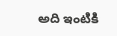అది ఇంటికి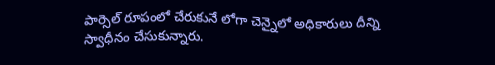పార్సెల్ రూపంలో చేరుకునే లోగా చెన్నైలో అధికారులు దీన్ని స్వాధీనం చేసుకున్నారు.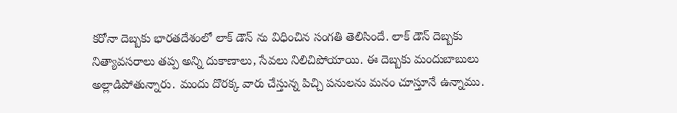కరోనా దెబ్బకు భారతదేశంలో లాక్ డౌన్ ను విధించిన సంగతి తెలిసిందే. లాక్ డౌన్ దెబ్బకు నిత్యావసరాలు తప్ప అన్ని దుకాణాలు, సేవలు నిలిచిపోయాయి. ఈ దెబ్బకు మందుబాబులు అల్లాడిపోతున్నారు. మందు దొరక్క వారు చేస్తున్న పిచ్చి పనులను మనం చూస్తూనే ఉన్నాము.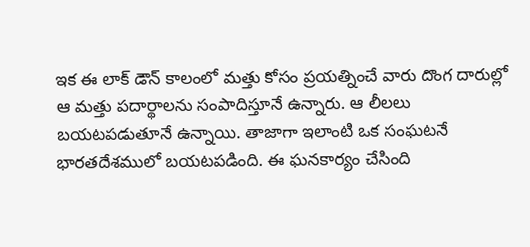ఇక ఈ లాక్ డౌన్ కాలంలో మత్తు కోసం ప్రయత్నించే వారు దొంగ దారుల్లో ఆ మత్తు పదార్థాలను సంపాదిస్తూనే ఉన్నారు. ఆ లీలలు బయటపడుతూనే ఉన్నాయి. తాజాగా ఇలాంటి ఒక సంఘటనే భారతదేశములో బయటపడింది. ఈ ఘనకార్యం చేసింది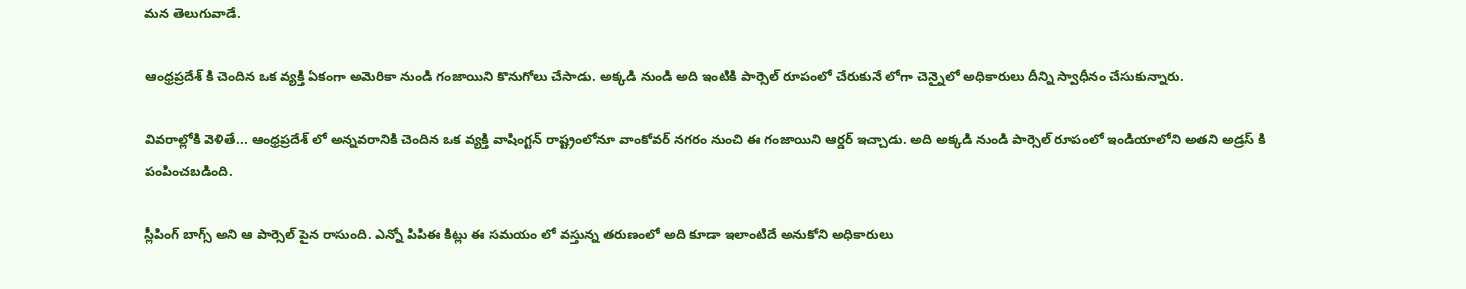మన తెలుగువాడే.

ఆంధ్రప్రదేశ్ కి చెందిన ఒక వ్యక్తి ఏకంగా అమెరికా నుండి గంజాయిని కొనుగోలు చేసాడు. అక్కడి నుండి అది ఇంటికి పార్సెల్ రూపంలో చేరుకునే లోగా చెన్నైలో అధికారులు దీన్ని స్వాధీనం చేసుకున్నారు.

వివరాల్లోకి వెళితే... ఆంధ్రప్రదేశ్ లో అన్నవరానికి చెందిన ఒక వ్యక్తి వాషింగ్టన్ రాష్ట్రంలోనూ వాంకోవర్ నగరం నుంచి ఈ గంజాయిని ఆర్డర్ ఇచ్చాడు. అది అక్కడి నుండి పార్సెల్ రూపంలో ఇండియాలోని అతని అడ్రస్ కి పంపించబడింది.

స్లీపింగ్ బాగ్స్ అని ఆ పార్సెల్ పైన రాసుంది. ఎన్నో పిపిఈ కిట్లు ఈ సమయం లో వస్తున్న తరుణంలో అది కూడా ఇలాంటిదే అనుకోని అధికారులు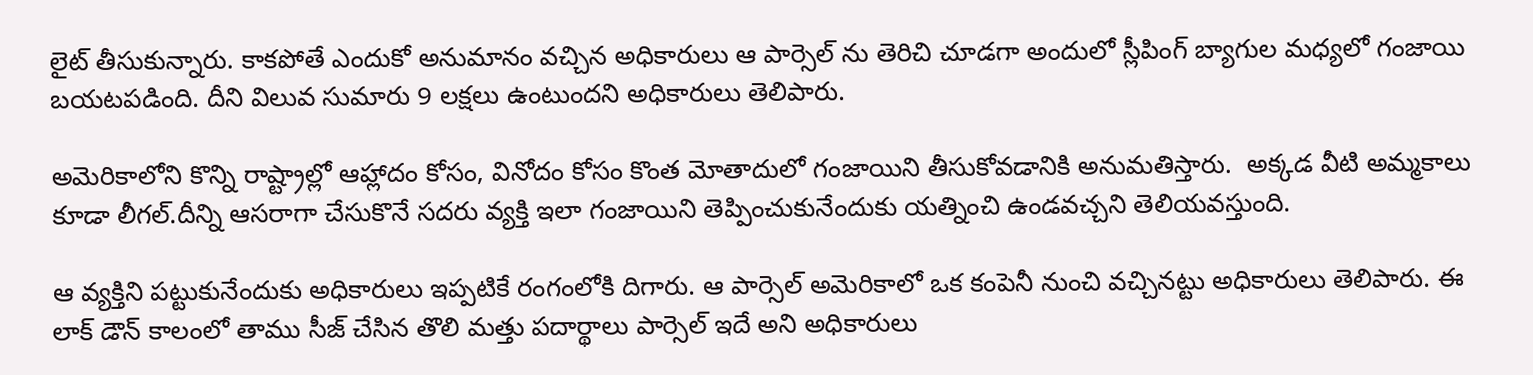లైట్ తీసుకున్నారు. కాకపోతే ఎందుకో అనుమానం వచ్చిన అధికారులు ఆ పార్సెల్ ను తెరిచి చూడగా అందులో స్లీపింగ్ బ్యాగుల మధ్యలో గంజాయి బయటపడింది. దీని విలువ సుమారు 9 లక్షలు ఉంటుందని అధికారులు తెలిపారు.

అమెరికాలోని కొన్ని రాష్ట్రాల్లో ఆహ్లాదం కోసం, వినోదం కోసం కొంత మోతాదులో గంజాయిని తీసుకోవడానికి అనుమతిస్తారు.  అక్కడ వీటి అమ్మకాలు కూడా లీగల్.దీన్ని ఆసరాగా చేసుకొనే సదరు వ్యక్తి ఇలా గంజాయిని తెప్పించుకునేందుకు యత్నించి ఉండవచ్చని తెలియవస్తుంది.

ఆ వ్యక్తిని పట్టుకునేందుకు అధికారులు ఇప్పటికే రంగంలోకి దిగారు. ఆ పార్సెల్ అమెరికాలో ఒక కంపెనీ నుంచి వచ్చినట్టు అధికారులు తెలిపారు. ఈ లాక్ డౌన్ కాలంలో తాము సీజ్ చేసిన తొలి మత్తు పదార్థాలు పార్సెల్ ఇదే అని అధికారులు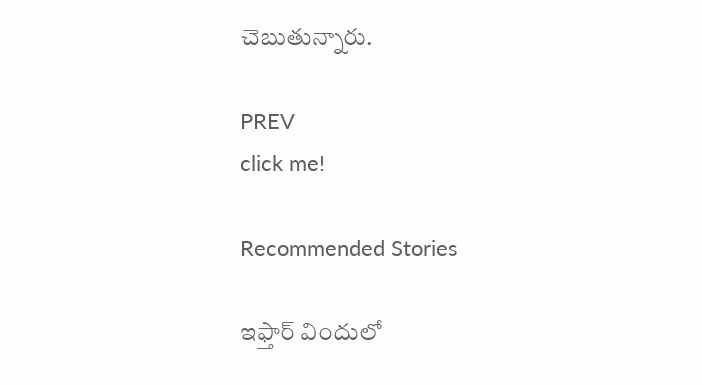చెబుతున్నారు.

PREV
click me!

Recommended Stories

ఇఫ్తార్ విందులో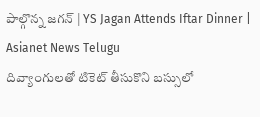పాల్గొన్న జగన్ | YS Jagan Attends Iftar Dinner | Asianet News Telugu
దివ్యాంగులతో టికెట్ తీసుకొని బస్సులో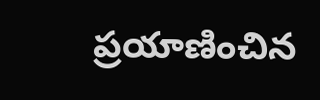ప్రయాణించిన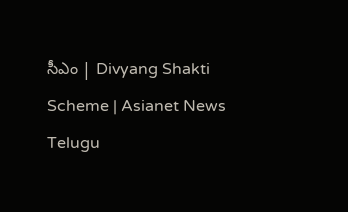సీఎం | Divyang Shakti Scheme | Asianet News Telugu